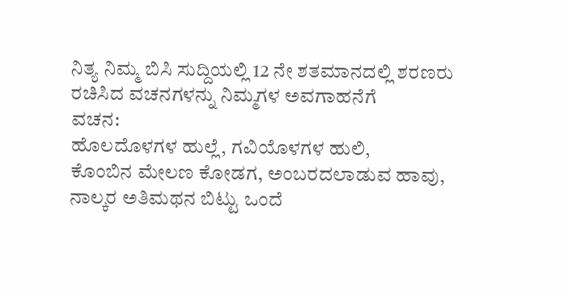ನಿತ್ಯ ನಿಮ್ಮ ಬಿಸಿ ಸುದ್ದಿಯಲ್ಲಿ 12 ನೇ ಶತಮಾನದಲ್ಲಿ ಶರಣರು ರಚಿಸಿದ ವಚನಗಳನ್ನು ನಿಮ್ಮಗಳ ಅವಗಾಹನೆಗೆ
ವಚನ:
ಹೊಲದೊಳಗಳ ಹುಲ್ಲೆ, ಗವಿಯೊಳಗಳ ಹುಲಿ,
ಕೊಂಬಿನ ಮೇಲಣ ಕೋಡಗ, ಅಂಬರದಲಾಡುವ ಹಾವು,
ನಾಲ್ಕರ ಅತಿಮಥನ ಬಿಟ್ಟು ಒಂದೆ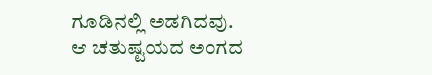ಗೂಡಿನಲ್ಲಿ ಅಡಗಿದವು.
ಆ ಚತುಷ್ಟಯದ ಅಂಗದ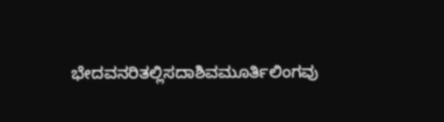ಭೇದವನರಿತಲ್ಲಿಸದಾಶಿವಮೂರ್ತಿಲಿಂಗವು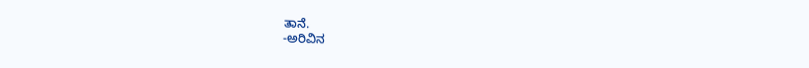ತಾನೆ.
-ಅರಿವಿನ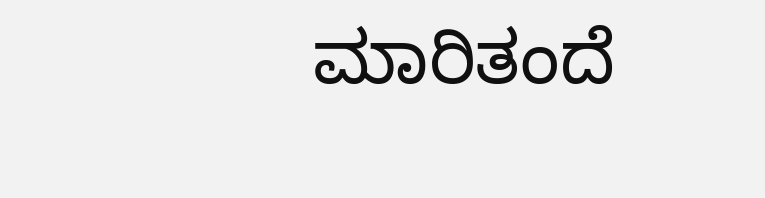ಮಾರಿತಂದೆ